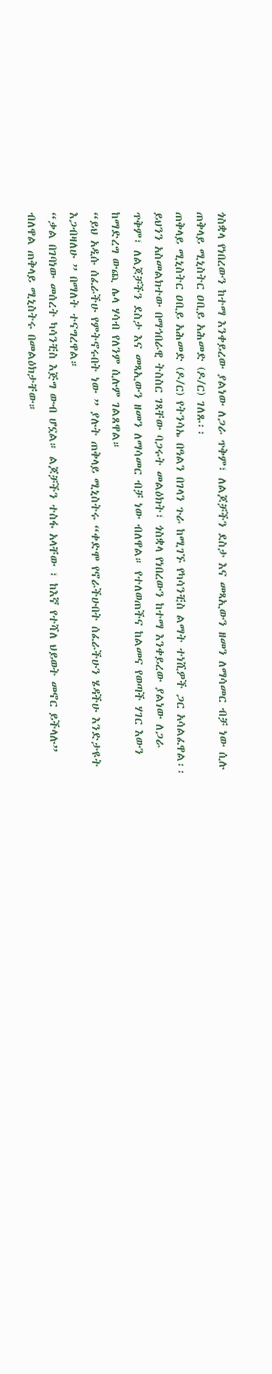ጎስቋላ የነበረውን ከተማ እንቀይረው ያልነው ለጋራ ጥቅም፣ ለልጆቻችን ደስታ እና መጻኢውን ዘመን ለማሳመር ብቻ ነው ሲሉ ጠቅላይ ሚኒስትር ዐቢይ አሕመድ (ዶ/ር) ገለጹ፡፡
ጠቅላይ ሚኒስትር ዐቢይ አሕመድ (ዶ/ር) የትንሳኤ በዓልን በገላን ጉራ ከሚገኙ የካሳንቺስ ልማት ተነሺዎች ጋር አሳልፈዋል፡፡
ይህንን አስመልክተው በማኅበራዊ ትስስር ገጻቸው ባጋሩት መልዕክት፣ ጎስቋላ የነበረውን ከተማ እንቀይረው ያልነው ለጋራ ጥቅም፣ ለልጆቻችን ደስታ እና መጻኢውን ዘመን ለማሳመር ብቻ ነው ብለዋል። የተለወጠችና ከልመና የወጣች ሃገር እውን ከማድረግ ውጪ ሌላ ሃሳብ የለንም ሲሉም ገልጸዋል።
“ይህ አዲሱ ሰፈራችሁ የምትኖሩበት ነው ” ያሉት ጠቅላይ ሚኒስትሩ “ቀድሞ የኖራችሁበት ሰፈራችሁን ሄዳችሁ እንድታዩት እጋብዛለሁ ” በማለት ተናግረዋል።
“ቃል በገባነው መሰረት ካሳንቺስ እጅግ ውብ ሆኗል። ልጆቻችን ተስፋ አላቸው ፣ ከእኛ የተሻለ ህይወት መኖር ይችላሉ” ብለዋል ጠቅላይ ሚኒስትሩ በመልዕክታቸው።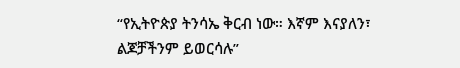“የኢትዮጵያ ትንሳኤ ቅርብ ነው። እኛም እናያለን፣ ልጆቻችንም ይወርሳሉ”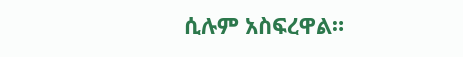ሲሉም አስፍረዋል።